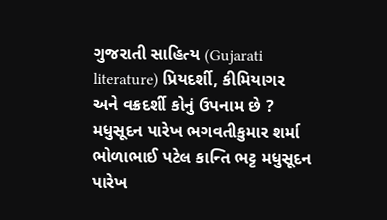ગુજરાતી સાહિત્ય (Gujarati literature) પ્રિયદર્શી, કીમિયાગર અને વક્રદર્શી કોનું ઉપનામ છે ? મધુસૂદન પારેખ ભગવતીકુમાર શર્મા ભોળાભાઈ પટેલ કાન્તિ ભટ્ટ મધુસૂદન પારેખ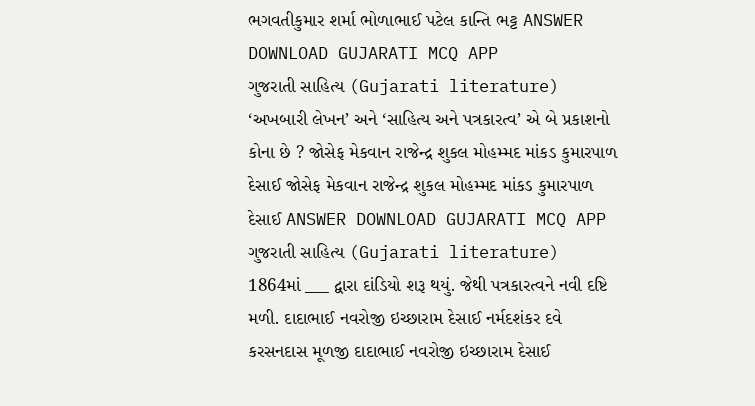ભગવતીકુમાર શર્મા ભોળાભાઈ પટેલ કાન્તિ ભટ્ટ ANSWER DOWNLOAD GUJARATI MCQ APP
ગુજરાતી સાહિત્ય (Gujarati literature) ‘અખબારી લેખન’ અને ‘સાહિત્ય અને પત્રકારત્વ’ એ બે પ્રકાશનો કોના છે ? જોસેફ મેકવાન રાજેન્દ્ર શુકલ મોહમ્મદ માંકડ કુમારપાળ દેસાઈ જોસેફ મેકવાન રાજેન્દ્ર શુકલ મોહમ્મદ માંકડ કુમારપાળ દેસાઈ ANSWER DOWNLOAD GUJARATI MCQ APP
ગુજરાતી સાહિત્ય (Gujarati literature) 1864માં ___ દ્વારા દાંડિયો શરૂ થયું. જેથી પત્રકારત્વને નવી દષ્ટિ મળી. દાદાભાઈ નવરોજી ઇચ્છારામ દેસાઈ નર્મદશંકર દવે કરસનદાસ મૂળજી દાદાભાઈ નવરોજી ઇચ્છારામ દેસાઈ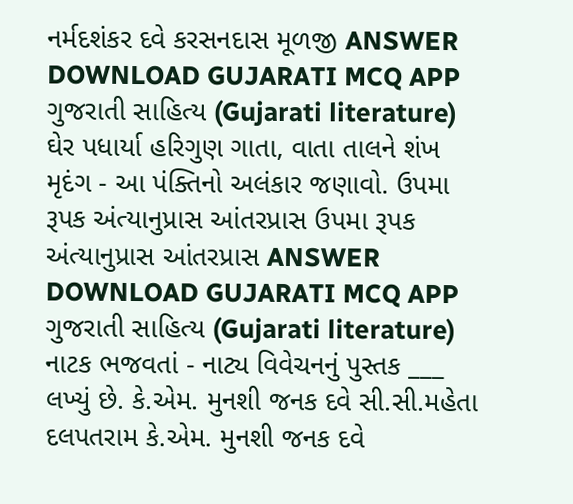નર્મદશંકર દવે કરસનદાસ મૂળજી ANSWER DOWNLOAD GUJARATI MCQ APP
ગુજરાતી સાહિત્ય (Gujarati literature) ઘેર પધાર્યા હરિગુણ ગાતા, વાતા તાલને શંખ મૃદંગ - આ પંક્તિનો અલંકાર જણાવો. ઉપમા રૂપક અંત્યાનુપ્રાસ આંતરપ્રાસ ઉપમા રૂપક અંત્યાનુપ્રાસ આંતરપ્રાસ ANSWER DOWNLOAD GUJARATI MCQ APP
ગુજરાતી સાહિત્ય (Gujarati literature) નાટક ભજવતાં - નાટ્ય વિવેચનનું પુસ્તક ___ લખ્યું છે. કે.એમ. મુનશી જનક દવે સી.સી.મહેતા દલપતરામ કે.એમ. મુનશી જનક દવે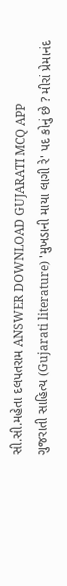સી.સી.મહેતા દલપતરામ ANSWER DOWNLOAD GUJARATI MCQ APP
ગુજરાતી સાહિત્ય (Gujarati literature) 'મુખડાની માયા લાગી રે' પદ કોનું છે ? મીરાં પ્રેમાનંદ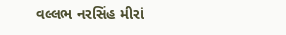વલ્લભ નરસિંહ મીરાં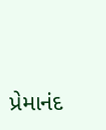પ્રેમાનંદ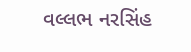વલ્લભ નરસિંહ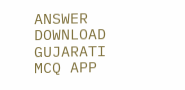ANSWER DOWNLOAD GUJARATI MCQ APP